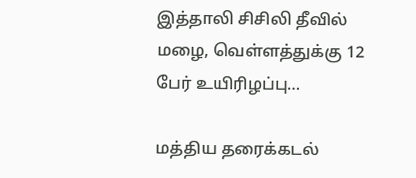இத்தாலி சிசிலி தீவில் மழை, வெள்ளத்துக்கு 12 பேர் உயிரிழப்பு…

மத்திய தரைக்கடல்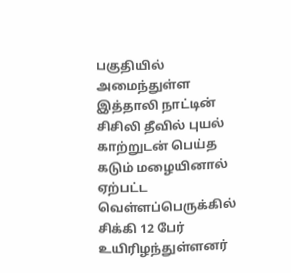பகுதியில் அமைந்துள்ள இத்தாலி நாட்டின் சிசிலி தீவில் புயல் காற்றுடன் பெய்த கடும் மழையினால் ஏற்பட்ட வெள்ளப்பெருக்கில் சிக்கி 12 பேர் உயிரிழந்துள்ளனர்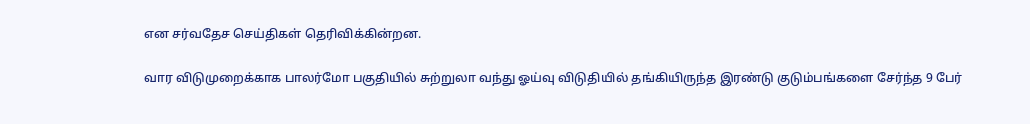என சர்வதேச செய்திகள் தெரிவிக்கின்றன.

வார விடுமுறைக்காக பாலர்மோ பகுதியில் சுற்றுலா வந்து ஓய்வு விடுதியில் தங்கியிருந்த இரண்டு குடும்பங்களை சேர்ந்த 9 பேர்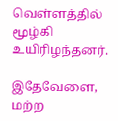வெள்ளத்தில் மூழ்கி உயிரிழந்தனர்.

இதேவேளை, மற்ற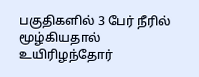பகுதிகளில் 3 பேர் நீரில் மூழ்கியதால் உயிரிழந்தோர்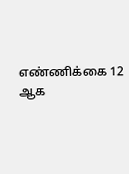எண்ணிக்கை 12 ஆக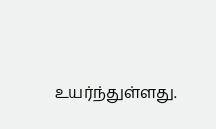உயர்ந்துள்ளது.